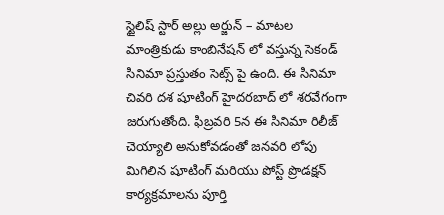స్టైలిష్ స్టార్ అల్లు అర్జున్ – మాటల మాంత్రికుడు కాంబినేషన్ లో వస్తున్న సెకండ్ సినిమా ప్రస్తుతం సెట్స్ పై ఉంది. ఈ సినిమా చివరి దశ షూటింగ్ హైదరబాద్ లో శరవేగంగా జరుగుతోంది. ఫిబ్రవరి 5న ఈ సినిమా రిలీజ్ చెయ్యాలి అనుకోవడంతో జనవరి లోపు మిగిలిన షూటింగ్ మరియు పోస్ట్ ప్రొడక్షన్ కార్యక్రమాలను పూర్తి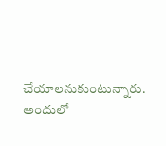చేయాలనుకుంటున్నారు. అందులో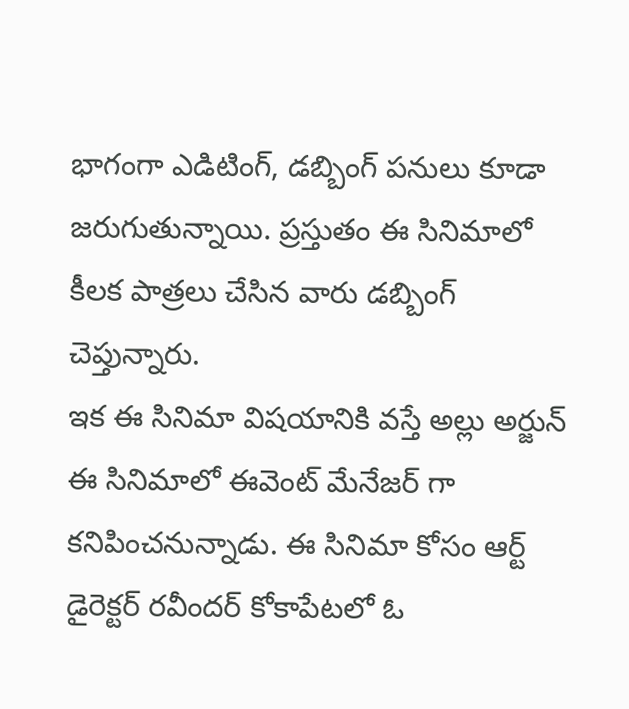భాగంగా ఎడిటింగ్, డబ్బింగ్ పనులు కూడా జరుగుతున్నాయి. ప్రస్తుతం ఈ సినిమాలో కీలక పాత్రలు చేసిన వారు డబ్బింగ్ చెప్తున్నారు.
ఇక ఈ సినిమా విషయానికి వస్తే అల్లు అర్జున్ ఈ సినిమాలో ఈవెంట్ మేనేజర్ గా కనిపించనున్నాడు. ఈ సినిమా కోసం ఆర్ట్ డైరెక్టర్ రవీందర్ కోకాపేటలో ఓ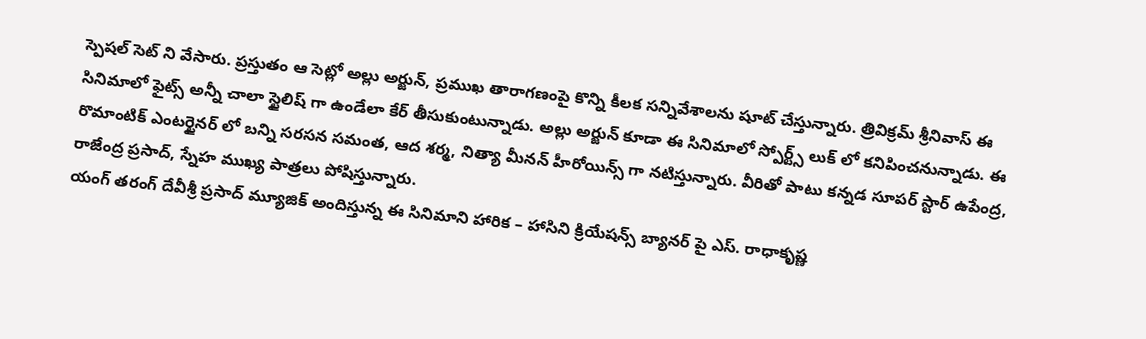స్పెషల్ సెట్ ని వేసారు. ప్రస్తుతం ఆ సెట్లో అల్లు అర్జున్, ప్రముఖ తారాగణంపై కొన్ని కీలక సన్నివేశాలను షూట్ చేస్తున్నారు. త్రివిక్రమ్ శ్రీనివాస్ ఈ సినిమాలో ఫైట్స్ అన్నీ చాలా స్టైలిష్ గా ఉండేలా కేర్ తీసుకుంటున్నాడు. అల్లు అర్జున్ కూడా ఈ సినిమాలో స్పోర్ట్స్ లుక్ లో కనిపించనున్నాడు. ఈ రొమాంటిక్ ఎంటర్టైనర్ లో బన్ని సరసన సమంత, ఆద శర్మ, నిత్యా మీనన్ హీరోయిన్స్ గా నటిస్తున్నారు. వీరితో పాటు కన్నడ సూపర్ స్టార్ ఉపేంద్ర, రాజేంద్ర ప్రసాద్, స్నేహ ముఖ్య పాత్రలు పోషిస్తున్నారు.
యంగ్ తరంగ్ దేవీశ్రీ ప్రసాద్ మ్యూజిక్ అందిస్తున్న ఈ సినిమాని హారిక – హాసిని క్రియేషన్స్ బ్యానర్ పై ఎస్. రాధాకృష్ణ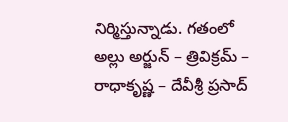నిర్మిస్తున్నాడు. గతంలో అల్లు అర్జున్ – త్రివిక్రమ్ – రాధాకృష్ణ – దేవీశ్రీ ప్రసాద్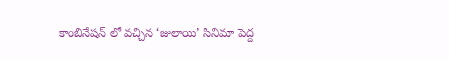కాంబినేషన్ లో వచ్చిన ‘జులాయి’ సినిమా పెద్ద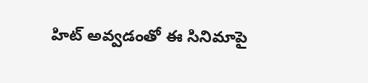హిట్ అవ్వడంతో ఈ సినిమాపై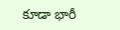కూడా భారీ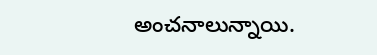అంచనాలున్నాయి.